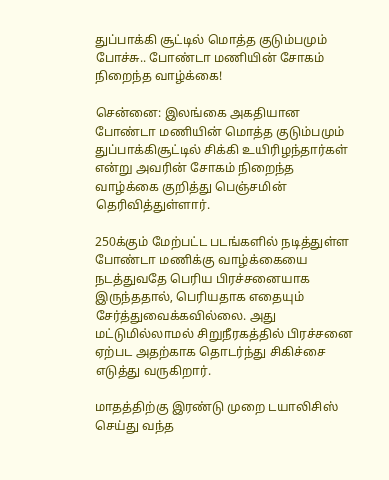துப்பாக்கி சூட்டில் மொத்த குடும்பமும் போச்சு.. போண்டா மணியின் சோகம் நிறைந்த வாழ்க்கை!

சென்னை: இலங்கை அகதியான போண்டா மணியின் மொத்த குடும்பமும் துப்பாக்கிசூட்டில் சிக்கி உயிரிழந்தார்கள் என்று அவரின் சோகம் நிறைந்த வாழ்க்கை குறித்து பெஞ்சமின் தெரிவித்துள்ளார்.

250க்கும் மேற்பட்ட படங்களில் நடித்துள்ள போண்டா மணிக்கு வாழ்க்கையை நடத்துவதே பெரிய பிரச்சனையாக இருந்ததால், பெரியதாக எதையும் சேர்த்துவைக்கவில்லை. அது மட்டுமில்லாமல் சிறுநீரகத்தில் பிரச்சனை ஏற்பட அதற்காக தொடர்ந்து சிகிச்சை எடுத்து வருகிறார்.

மாதத்திற்கு இரண்டு முறை டயாலிசிஸ் செய்து வந்த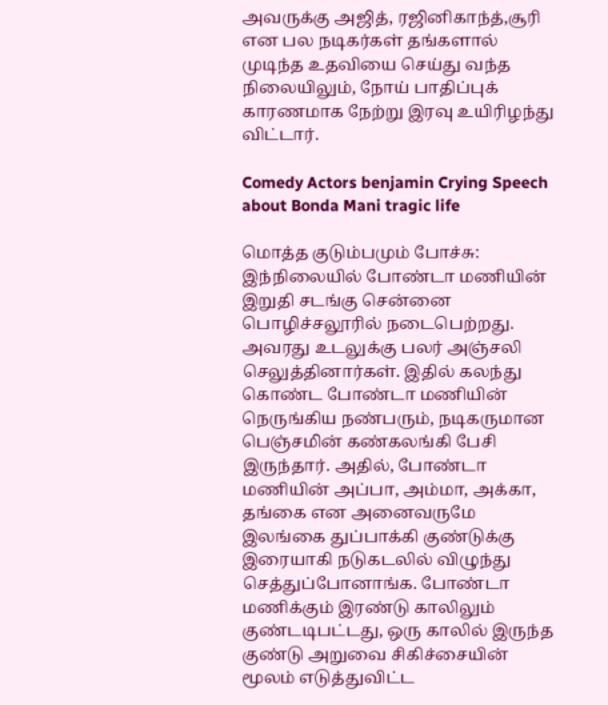அவருக்கு அஜித், ரஜினிகாந்த்,சூரி என பல நடிகர்கள் தங்களால் முடிந்த உதவியை செய்து வந்த நிலையிலும், நோய் பாதிப்புக் காரணமாக நேற்று இரவு உயிரிழந்து விட்டார்.

Comedy Actors benjamin Crying Speech about Bonda Mani tragic life

மொத்த குடும்பமும் போச்சு: இந்நிலையில் போண்டா மணியின் இறுதி சடங்கு சென்னை பொழிச்சலூரில் நடைபெற்றது. அவரது உடலுக்கு பலர் அஞ்சலி செலுத்தினார்கள். இதில் கலந்து கொண்ட போண்டா மணியின் நெருங்கிய நண்பரும், நடிகருமான பெஞ்சமின் கண்கலங்கி பேசி இருந்தார். அதில், போண்டா மணியின் அப்பா, அம்மா, அக்கா, தங்கை என அனைவருமே இலங்கை துப்பாக்கி குண்டுக்கு இரையாகி நடுகடலில் விழுந்து செத்துப்போனாங்க. போண்டா மணிக்கும் இரண்டு காலிலும் குண்டடிபட்டது, ஒரு காலில் இருந்த குண்டு அறுவை சிகிச்சையின் மூலம் எடுத்துவிட்ட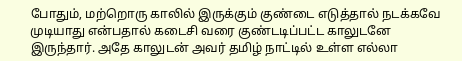போதும், மற்றொரு காலில் இருக்கும் குண்டை எடுத்தால் நடக்கவே முடியாது என்பதால் கடைசி வரை குண்டடிப்பட்ட காலுடனே இருந்தார். அதே காலுடன் அவர் தமிழ் நாட்டில் உள்ள எல்லா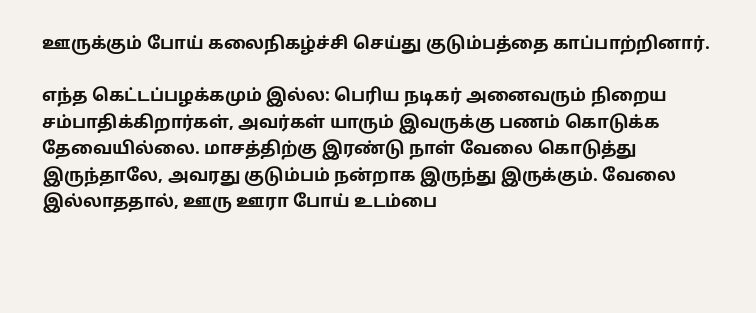ஊருக்கும் போய் கலைநிகழ்ச்சி செய்து குடும்பத்தை காப்பாற்றினார்.

எந்த கெட்டப்பழக்கமும் இல்ல: பெரிய நடிகர் அனைவரும் நிறைய சம்பாதிக்கிறார்கள், அவர்கள் யாரும் இவருக்கு பணம் கொடுக்க தேவையில்லை. மாசத்திற்கு இரண்டு நாள் வேலை கொடுத்து இருந்தாலே, அவரது குடும்பம் நன்றாக இருந்து இருக்கும். வேலை இல்லாததால், ஊரு ஊரா போய் உடம்பை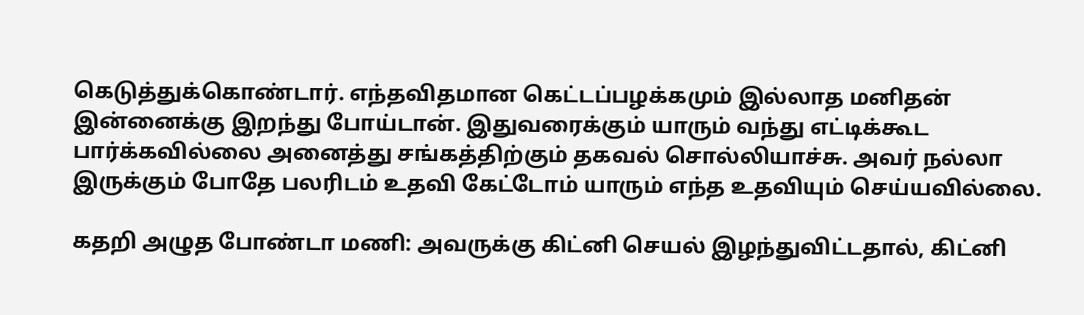கெடுத்துக்கொண்டார். எந்தவிதமான கெட்டப்பழக்கமும் இல்லாத மனிதன் இன்னைக்கு இறந்து போய்டான். இதுவரைக்கும் யாரும் வந்து எட்டிக்கூட பார்க்கவில்லை அனைத்து சங்கத்திற்கும் தகவல் சொல்லியாச்சு. அவர் நல்லா இருக்கும் போதே பலரிடம் உதவி கேட்டோம் யாரும் எந்த உதவியும் செய்யவில்லை.

கதறி அழுத போண்டா மணி: அவருக்கு கிட்னி செயல் இழந்துவிட்டதால், கிட்னி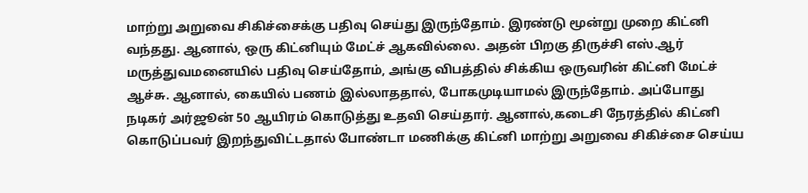மாற்று அறுவை சிகிச்சைக்கு பதிவு செய்து இருந்தோம். இரண்டு மூன்று முறை கிட்னி வந்தது. ஆனால், ஒரு கிட்னியும் மேட்ச் ஆகவில்லை. அதன் பிறகு திருச்சி எஸ்.ஆர் மருத்துவமனையில் பதிவு செய்தோம், அங்கு விபத்தில் சிக்கிய ஒருவரின் கிட்னி மேட்ச் ஆச்சு. ஆனால், கையில் பணம் இல்லாததால், போகமுடியாமல் இருந்தோம். அப்போது நடிகர் அர்ஜூன் 50 ஆயிரம் கொடுத்து உதவி செய்தார். ஆனால்,கடைசி நேரத்தில் கிட்னி கொடுப்பவர் இறந்துவிட்டதால் போண்டா மணிக்கு கிட்னி மாற்று அறுவை சிகிச்சை செய்ய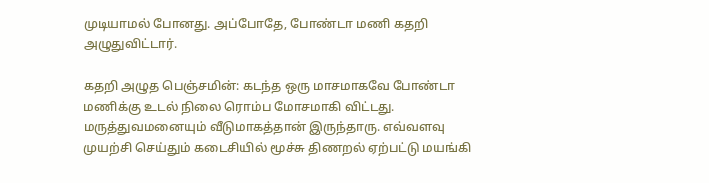முடியாமல் போனது. அப்போதே, போண்டா மணி கதறி அழுதுவிட்டார்.

கதறி அழுத பெஞ்சமின்: கடந்த ஒரு மாசமாகவே போண்டா மணிக்கு உடல் நிலை ரொம்ப மோசமாகி விட்டது. மருத்துவமனையும் வீடுமாகத்தான் இருந்தாரு. எவ்வளவு முயற்சி செய்தும் கடைசியில் மூச்சு திணறல் ஏற்பட்டு மயங்கி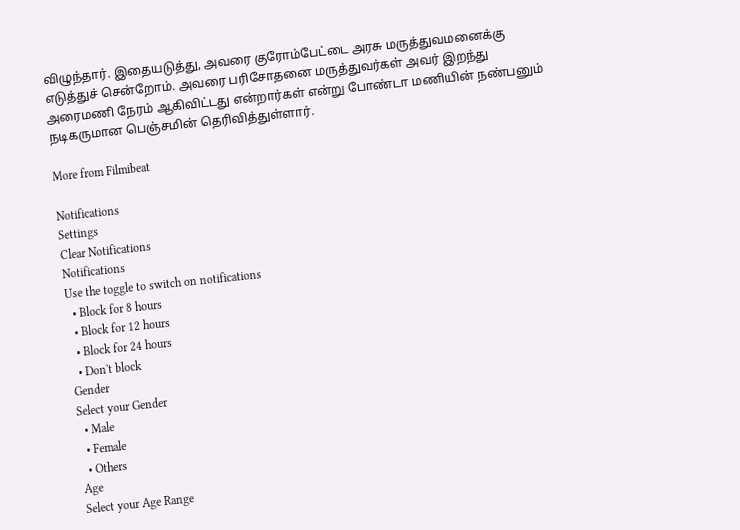விழுந்தார். இதையடுத்து, அவரை குரோம்பேட்டை அரசு மருத்துவமனைக்கு எடுத்துச் சென்றோம். அவரை பரிசோதனை மருத்துவர்கள் அவர் இறந்து அரைமணி நேரம் ஆகிவிட்டது என்றார்கள் என்று போண்டா மணியின் நண்பனும் நடிகருமான பெஞ்சமின் தெரிவித்துள்ளார்.

More from Filmibeat

Notifications
Settings
Clear Notifications
Notifications
Use the toggle to switch on notifications
  • Block for 8 hours
  • Block for 12 hours
  • Block for 24 hours
  • Don't block
Gender
Select your Gender
  • Male
  • Female
  • Others
Age
Select your Age Range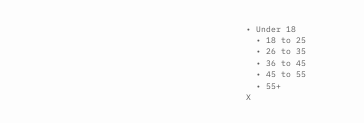• Under 18
  • 18 to 25
  • 26 to 35
  • 36 to 45
  • 45 to 55
  • 55+
X